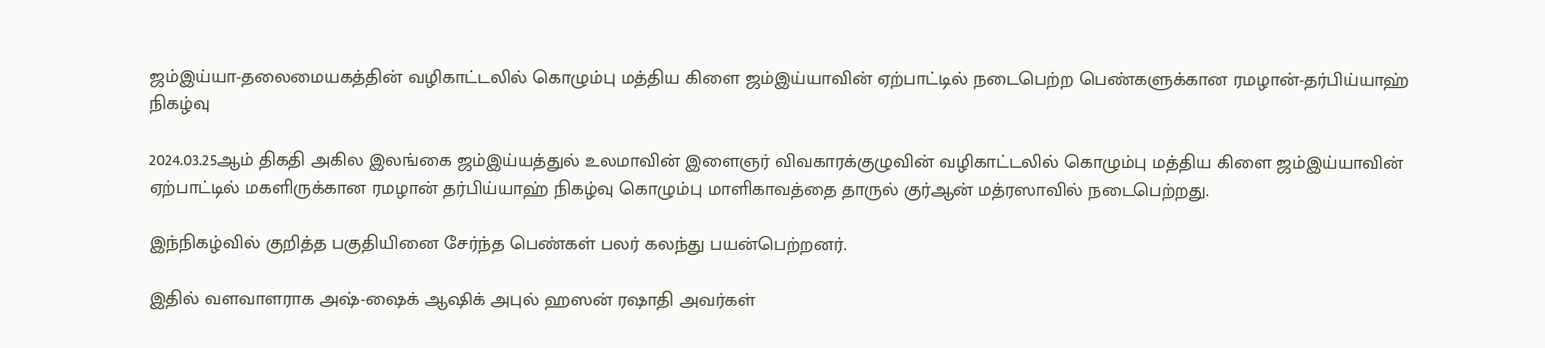ஜம்இய்யா-தலைமையகத்தின் வழிகாட்டலில் கொழும்பு மத்திய கிளை ஜம்இய்யாவின் ஏற்பாட்டில் நடைபெற்ற பெண்களுக்கான ரமழான்-தர்பிய்யாஹ் நிகழ்வு

2024.03.25ஆம் திகதி அகில இலங்கை ஜம்இய்யத்துல் உலமாவின் இளைஞர் விவகாரக்குழுவின் வழிகாட்டலில் கொழும்பு மத்திய கிளை ஜம்இய்யாவின் ஏற்பாட்டில் மகளிருக்கான ரமழான் தர்பிய்யாஹ் நிகழ்வு கொழும்பு மாளிகாவத்தை தாருல் குர்ஆன் மத்ரஸாவில் நடைபெற்றது.

இந்நிகழ்வில் குறித்த பகுதியினை சேர்ந்த பெண்கள் பலர் கலந்து பயன்பெற்றனர்.

இதில் வளவாளராக அஷ்-ஷைக் ஆஷிக் அபுல் ஹஸன் ரஷாதி அவர்கள்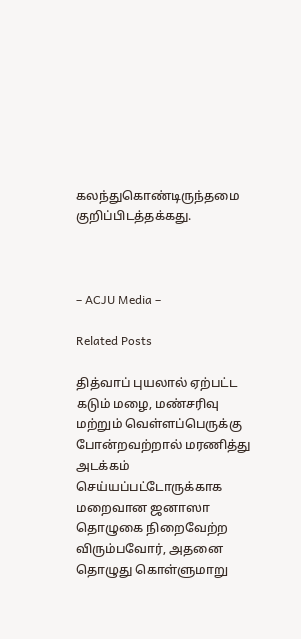கலந்துகொண்டிருந்தமை குறிப்பிடத்தக்கது.



– ACJU Media –

Related Posts

தித்வாப் புயலால் ஏற்பட்ட கடும் மழை, மண்சரிவு மற்றும் வெள்ளப்பெருக்கு போன்றவற்றால் மரணித்து அடக்கம் செய்யப்பட்டோருக்காக மறைவான ஜனாஸா தொழுகை நிறைவேற்ற விரும்பவோர், அதனை தொழுது கொள்ளுமாறு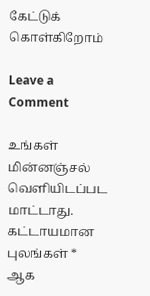கேட்டுக் கொள்கிறோம்

Leave a Comment

உங்கள் மின்னஞ்சல் வௌியிடப்பட மாட்டாது. கட்டாயமான புலங்கள் * ஆக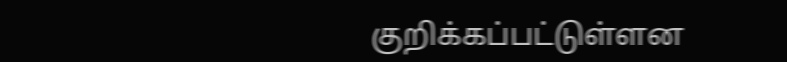குறிக்கப்பட்டுள்ளன